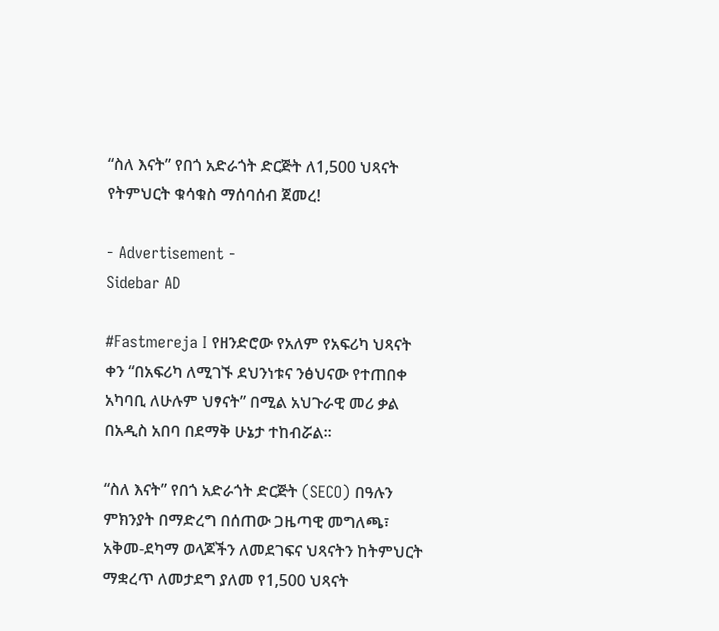“ስለ እናት” የበጎ አድራጎት ድርጅት ለ1,500 ህጻናት የትምህርት ቁሳቁስ ማሰባሰብ ጀመረ!

- Advertisement -
Sidebar AD

#Fastmereja I የዘንድሮው የአለም የአፍሪካ ህጻናት ቀን “በአፍሪካ ለሚገኙ ደህንነቱና ንፅህናው የተጠበቀ አካባቢ ለሁሉም ህፃናት” በሚል አህጉራዊ መሪ ቃል በአዲስ አበባ በደማቅ ሁኔታ ተከብሯል።

“ስለ እናት” የበጎ አድራጎት ድርጅት (SECO) በዓሉን ምክንያት በማድረግ በሰጠው ጋዜጣዊ መግለጫ፣ አቅመ-ደካማ ወላጆችን ለመደገፍና ህጻናትን ከትምህርት ማቋረጥ ለመታደግ ያለመ የ1,500 ህጻናት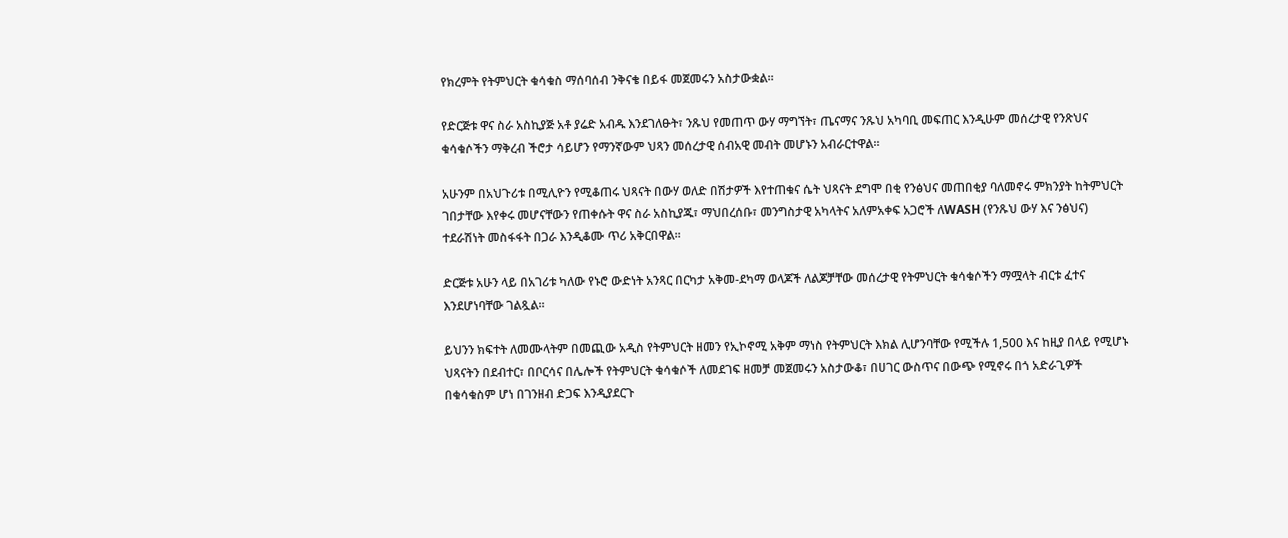የክረምት የትምህርት ቁሳቁስ ማሰባሰብ ንቅናቄ በይፋ መጀመሩን አስታውቋል።

የድርጅቱ ዋና ስራ አስኪያጅ አቶ ያሬድ አብዱ እንደገለፁት፣ ንጹህ የመጠጥ ውሃ ማግኘት፣ ጤናማና ንጹህ አካባቢ መፍጠር እንዲሁም መሰረታዊ የንጽህና ቁሳቁሶችን ማቅረብ ችሮታ ሳይሆን የማንኛውም ህጻን መሰረታዊ ሰብአዊ መብት መሆኑን አብራርተዋል።

አሁንም በአህጉሪቱ በሚሊዮን የሚቆጠሩ ህጻናት በውሃ ወለድ በሽታዎች እየተጠቁና ሴት ህጻናት ደግሞ በቂ የንፅህና መጠበቂያ ባለመኖሩ ምክንያት ከትምህርት ገበታቸው እየቀሩ መሆናቸውን የጠቀሱት ዋና ስራ አስኪያጁ፣ ማህበረሰቡ፣ መንግስታዊ አካላትና አለምአቀፍ አጋሮች ለWASH (የንጹህ ውሃ እና ንፅህና) ተደራሽነት መስፋፋት በጋራ እንዲቆሙ ጥሪ አቅርበዋል።

ድርጅቱ አሁን ላይ በአገሪቱ ካለው የኑሮ ውድነት አንጻር በርካታ አቅመ-ደካማ ወላጆች ለልጆቻቸው መሰረታዊ የትምህርት ቁሳቁሶችን ማሟላት ብርቱ ፈተና እንደሆነባቸው ገልጿል።

ይህንን ክፍተት ለመሙላትም በመጪው አዲስ የትምህርት ዘመን የኢኮኖሚ አቅም ማነስ የትምህርት እክል ሊሆንባቸው የሚችሉ 1,500 እና ከዚያ በላይ የሚሆኑ ህጻናትን በደብተር፣ በቦርሳና በሌሎች የትምህርት ቁሳቁሶች ለመደገፍ ዘመቻ መጀመሩን አስታውቆ፣ በሀገር ውስጥና በውጭ የሚኖሩ በጎ አድራጊዎች በቁሳቁስም ሆነ በገንዘብ ድጋፍ እንዲያደርጉ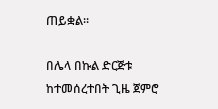ጠይቋል።

በሌላ በኩል ድርጅቱ ከተመሰረተበት ጊዜ ጀምሮ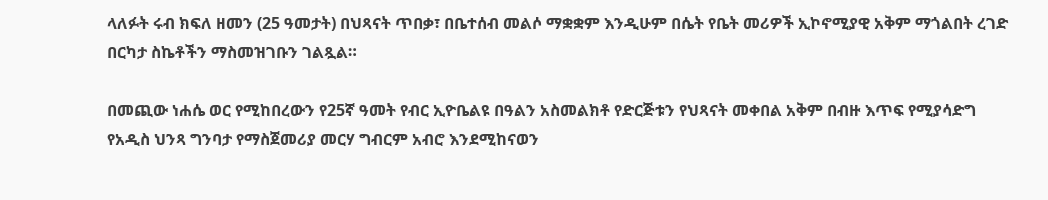ላለፉት ሩብ ክፍለ ዘመን (25 ዓመታት) በህጻናት ጥበቃ፣ በቤተሰብ መልሶ ማቋቋም እንዲሁም በሴት የቤት መሪዎች ኢኮኖሚያዊ አቅም ማጎልበት ረገድ በርካታ ስኬቶችን ማስመዝገቡን ገልጿል።

በመጪው ነሐሴ ወር የሚከበረውን የ25ኛ ዓመት የብር ኢዮቤልዩ በዓልን አስመልክቶ የድርጅቱን የህጻናት መቀበል አቅም በብዙ እጥፍ የሚያሳድግ የአዲስ ህንጻ ግንባታ የማስጀመሪያ መርሃ ግብርም አብሮ እንደሚከናወን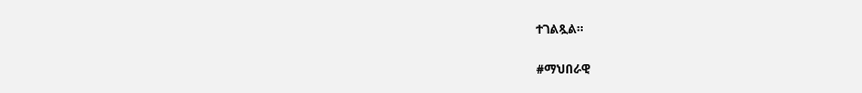ተገልጿል።

#ማህበራዊ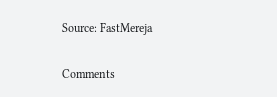Source: FastMereja

Comments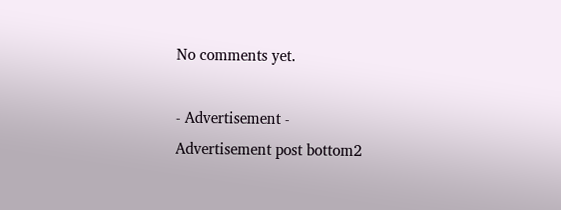No comments yet.

- Advertisement -
Advertisement post bottom2